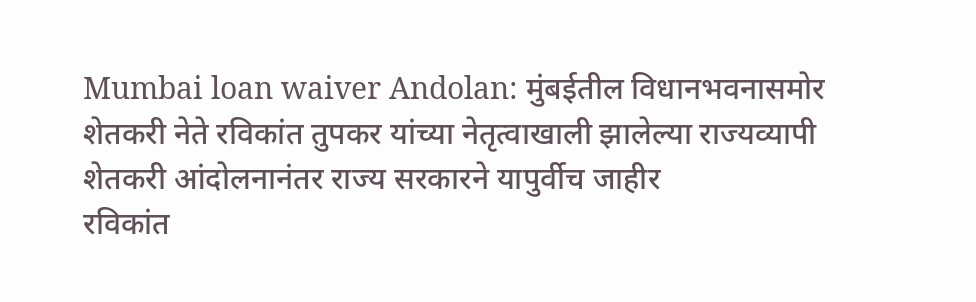Mumbai loan waiver Andolan: मुंबईतील विधानभवनासमोर शेतकरी नेते रविकांत तुपकर यांच्या नेतृत्वाखाली झालेल्या राज्यव्यापी शेतकरी आंदोलनानंतर राज्य सरकारने यापुर्वीच जाहीर
रविकांत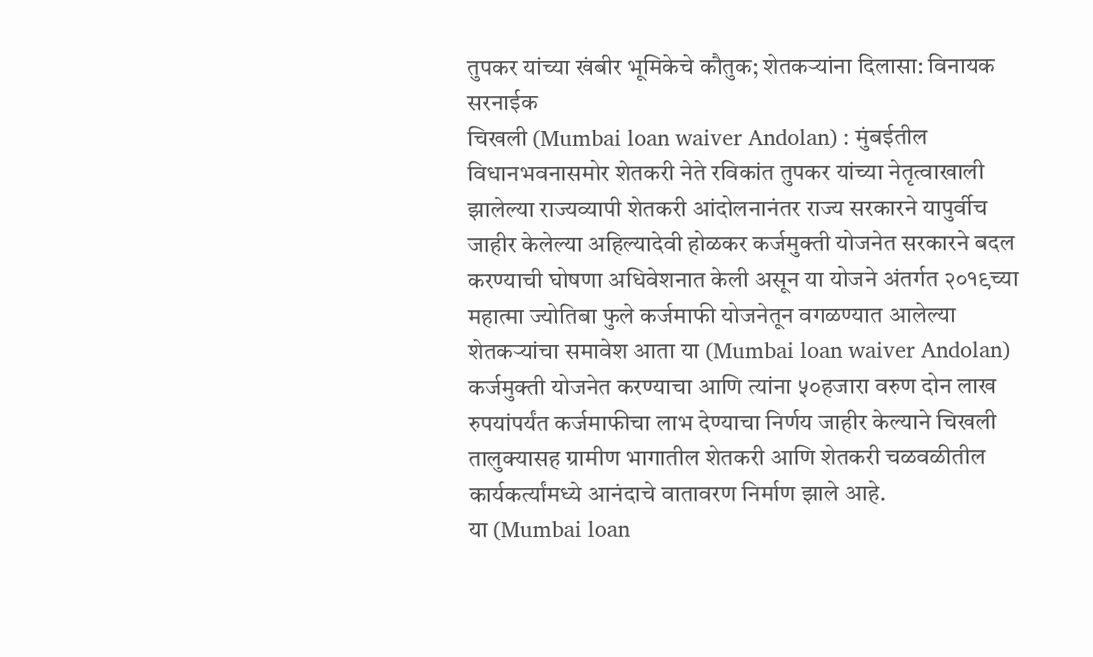तुपकर यांच्या खंबीर भूमिकेचे कौतुक; शेतकऱ्यांना दिलासा: विनायक सरनाईक
चिखली (Mumbai loan waiver Andolan) : मुंबईतील विधानभवनासमोर शेतकरी नेते रविकांत तुपकर यांच्या नेतृत्वाखाली झालेल्या राज्यव्यापी शेतकरी आंदोलनानंतर राज्य सरकारने यापुर्वीच जाहीर केलेल्या अहिल्यादेवी होळकर कर्जमुक्ती योजनेत सरकारने बदल करण्याची घोषणा अधिवेशनात केली असून या योजने अंतर्गत २०१९च्या महात्मा ज्योतिबा फुले कर्जमाफी योजनेतून वगळण्यात आलेल्या शेतकऱ्यांचा समावेश आता या (Mumbai loan waiver Andolan) कर्जमुक्ती योजनेत करण्याचा आणि त्यांना ५०हजारा वरुण दोन लाख रुपयांपर्यंत कर्जमाफीचा लाभ देण्याचा निर्णय जाहीर केल्याने चिखली तालुक्यासह ग्रामीण भागातील शेतकरी आणि शेतकरी चळवळीतील कार्यकर्त्यांमध्ये आनंदाचे वातावरण निर्माण झाले आहे.
या (Mumbai loan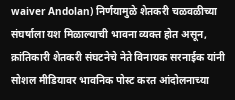waiver Andolan) निर्णयामुळे शेतकरी चळवळीच्या संघर्षाला यश मिळाल्याची भावना व्यक्त होत असून, क्रांतिकारी शेतकरी संघटनेचे नेते विनायक सरनाईक यांनी सोशल मीडियावर भावनिक पोस्ट करत आंदोलनाच्या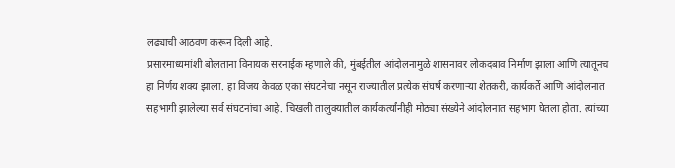लढ्याची आठवण करून दिली आहे.
प्रसारमाध्यमांशी बोलताना विनायक सरनाईक म्हणाले की, मुंबईतील आंदोलनामुळे शासनावर लोकदबाव निर्माण झाला आणि त्यातूनच हा निर्णय शक्य झाला. हा विजय केवळ एका संघटनेचा नसून राज्यातील प्रत्येक संघर्ष करणाऱ्या शेतकरी, कार्यकर्ते आणि आंदोलनात सहभागी झालेल्या सर्व संघटनांचा आहे. चिखली तालुक्यातील कार्यकर्त्यांनीही मोठ्या संख्येने आंदोलनात सहभाग घेतला होता. त्यांच्या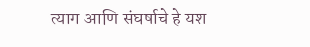त्याग आणि संघर्षाचे हे यश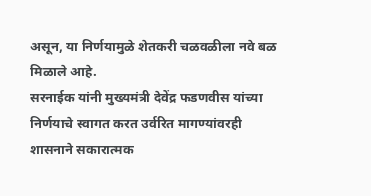असून, या निर्णयामुळे शेतकरी चळवळीला नवे बळ मिळाले आहे.
सरनाईक यांनी मुख्यमंत्री देवेंद्र फडणवीस यांच्या निर्णयाचे स्वागत करत उर्वरित मागण्यांवरही शासनाने सकारात्मक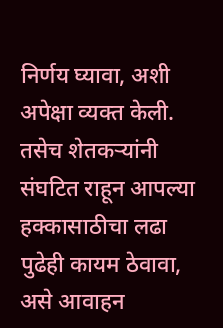निर्णय घ्यावा, अशी अपेक्षा व्यक्त केली. तसेच शेतकऱ्यांनी संघटित राहून आपल्या हक्कासाठीचा लढा पुढेही कायम ठेवावा, असे आवाहन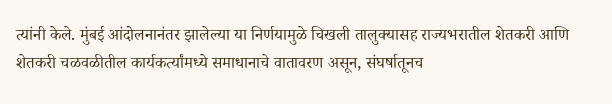त्यांनी केले. मुंबई आंदोलनानंतर झालेल्या या निर्णयामुळे चिखली तालुक्यासह राज्यभरातील शेतकरी आणि शेतकरी चळवळीतील कार्यकर्त्यांमध्ये समाधानाचे वातावरण असून, संघर्षातूनच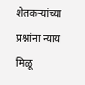शेतकऱ्यांच्या प्रश्नांना न्याय मिळू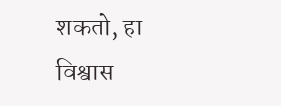शकतो, हा विश्वास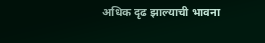अधिक दृढ झाल्याची भावना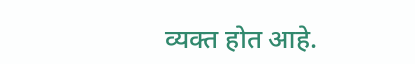व्यक्त होत आहे.